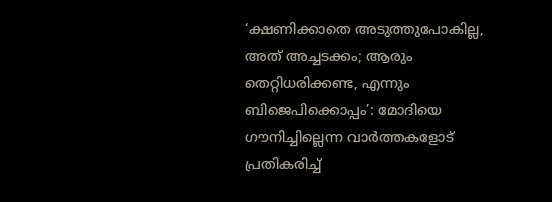‘ക്ഷണിക്കാതെ അടുത്തുപോകില്ല, അത് അച്ചടക്കം; ആരും തെറ്റിധരിക്കണ്ട, എന്നും ബിജെപിക്കൊപ്പം’: മോദിയെ ഗൗനിച്ചില്ലെന്ന വാര്‍ത്തകളോട് പ്രതികരിച്ച്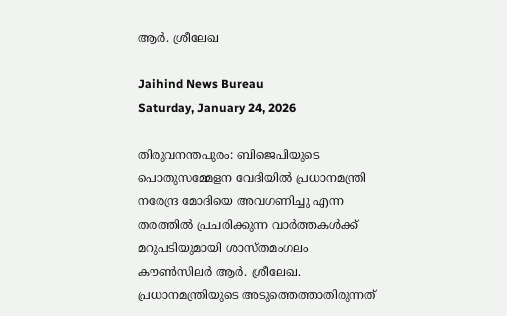ആര്‍. ശ്രീലേഖ

Jaihind News Bureau
Saturday, January 24, 2026

തിരുവനന്തപുരം: ബിജെപിയുടെ പൊതുസമ്മേളന വേദിയില്‍ പ്രധാനമന്ത്രി നരേന്ദ്ര മോദിയെ അവഗണിച്ചു എന്ന തരത്തില്‍ പ്രചരിക്കുന്ന വാര്‍ത്തകള്‍ക്ക് മറുപടിയുമായി ശാസ്തമംഗലം കൗണ്‍സിലര്‍ ആര്‍. ശ്രീലേഖ. പ്രധാനമന്ത്രിയുടെ അടുത്തെത്താതിരുന്നത്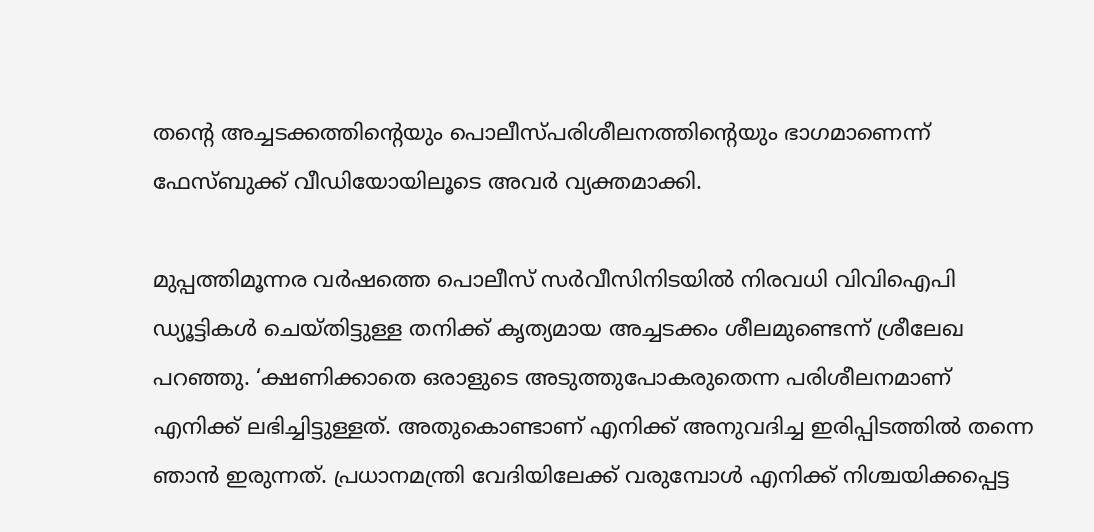തന്റെ അച്ചടക്കത്തിന്റെയും പൊലീസ്പരിശീലനത്തിന്റെയും ഭാഗമാണെന്ന് ഫേസ്ബുക്ക് വീഡിയോയിലൂടെ അവർ വ്യക്തമാക്കി.

മുപ്പത്തിമൂന്നര വര്‍ഷത്തെ പൊലീസ് സര്‍വീസിനിടയില്‍ നിരവധി വിവിഐപി ഡ്യൂട്ടികള്‍ ചെയ്തിട്ടുള്ള തനിക്ക് കൃത്യമായ അച്ചടക്കം ശീലമുണ്ടെന്ന് ശ്രീലേഖ പറഞ്ഞു. ‘ക്ഷണിക്കാതെ ഒരാളുടെ അടുത്തുപോകരുതെന്ന പരിശീലനമാണ് എനിക്ക് ലഭിച്ചിട്ടുള്ളത്. അതുകൊണ്ടാണ് എനിക്ക് അനുവദിച്ച ഇരിപ്പിടത്തില്‍ തന്നെ ഞാന്‍ ഇരുന്നത്. പ്രധാനമന്ത്രി വേദിയിലേക്ക് വരുമ്പോള്‍ എനിക്ക് നിശ്ചയിക്കപ്പെട്ട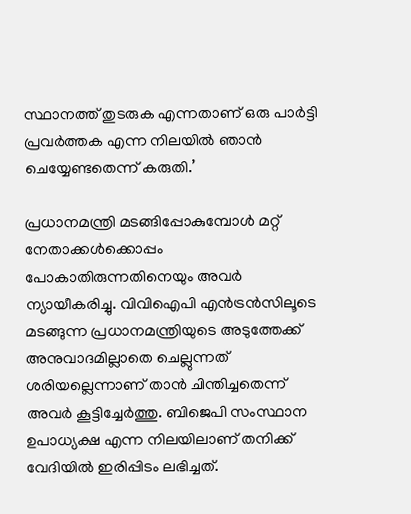സ്ഥാനത്ത് തുടരുക എന്നതാണ് ഒരു പാര്‍ട്ടി പ്രവര്‍ത്തക എന്ന നിലയില്‍ ഞാന്‍ ചെയ്യേണ്ടതെന്ന് കരുതി.’

പ്രധാനമന്ത്രി മടങ്ങിപ്പോകുമ്പോള്‍ മറ്റ് നേതാക്കള്‍ക്കൊപ്പം പോകാതിരുന്നതിനെയും അവര്‍ ന്യായീകരിച്ചു. വിവിഐപി എന്‍ട്രന്‍സിലൂടെ മടങ്ങുന്ന പ്രധാനമന്ത്രിയുടെ അടുത്തേക്ക് അനുവാദമില്ലാതെ ചെല്ലുന്നത് ശരിയല്ലെന്നാണ് താന്‍ ചിന്തിച്ചതെന്ന് അവര്‍ കൂട്ടിച്ചേര്‍ത്തു. ബിജെപി സംസ്ഥാന ഉപാധ്യക്ഷ എന്ന നിലയിലാണ് തനിക്ക് വേദിയില്‍ ഇരിപ്പിടം ലഭിച്ചത്.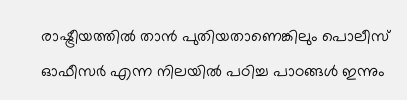രാഷ്ട്രീയത്തില്‍ താന്‍ പുതിയതാണെങ്കിലും പൊലീസ് ഓഫീസര്‍ എന്ന നിലയില്‍ പഠിച്ച പാഠങ്ങള്‍ ഇന്നും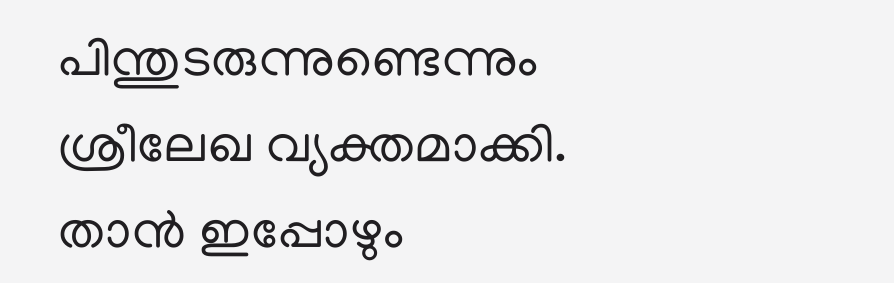പിന്തുടരുന്നുണ്ടെന്നും ശ്രീലേഖ വ്യക്തമാക്കി. താന്‍ ഇപ്പോഴും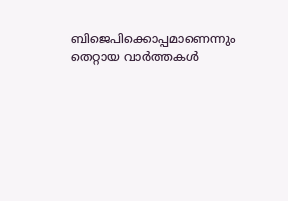ബിജെപിക്കൊപ്പമാണെന്നും തെറ്റായ വാര്‍ത്തകള്‍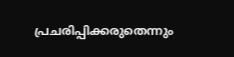പ്രചരിപ്പിക്കരുതെന്നും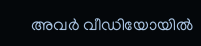അവര്‍ വീഡിയോയില്‍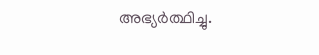അഭ്യര്‍ത്ഥിച്ചു.